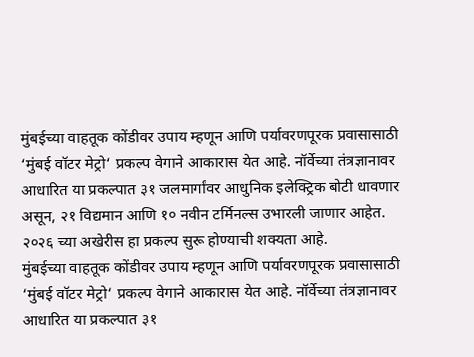मुंबईच्या वाहतूक कोंडीवर उपाय म्हणून आणि पर्यावरणपूरक प्रवासासाठी ‘मुंबई वॉटर मेट्रो‘ प्रकल्प वेगाने आकारास येत आहे. नॉर्वेच्या तंत्रज्ञानावर आधारित या प्रकल्पात ३१ जलमार्गांवर आधुनिक इलेक्ट्रिक बोटी धावणार असून, २१ विद्यमान आणि १० नवीन टर्मिनल्स उभारली जाणार आहेत. २०२६ च्या अखेरीस हा प्रकल्प सुरू होण्याची शक्यता आहे.
मुंबईच्या वाहतूक कोंडीवर उपाय म्हणून आणि पर्यावरणपूरक प्रवासासाठी ‘मुंबई वॉटर मेट्रो‘ प्रकल्प वेगाने आकारास येत आहे. नॉर्वेच्या तंत्रज्ञानावर आधारित या प्रकल्पात ३१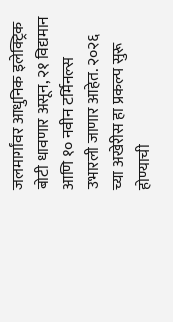जलमार्गांवर आधुनिक इलेक्ट्रिक बोटी धावणार असून, २१ विद्यमान आणि १० नवीन टर्मिनल्स उभारली जाणार आहेत. २०२६ च्या अखेरीस हा प्रकल्प सुरू होण्याची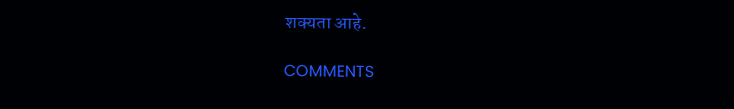शक्यता आहे.

COMMENTS